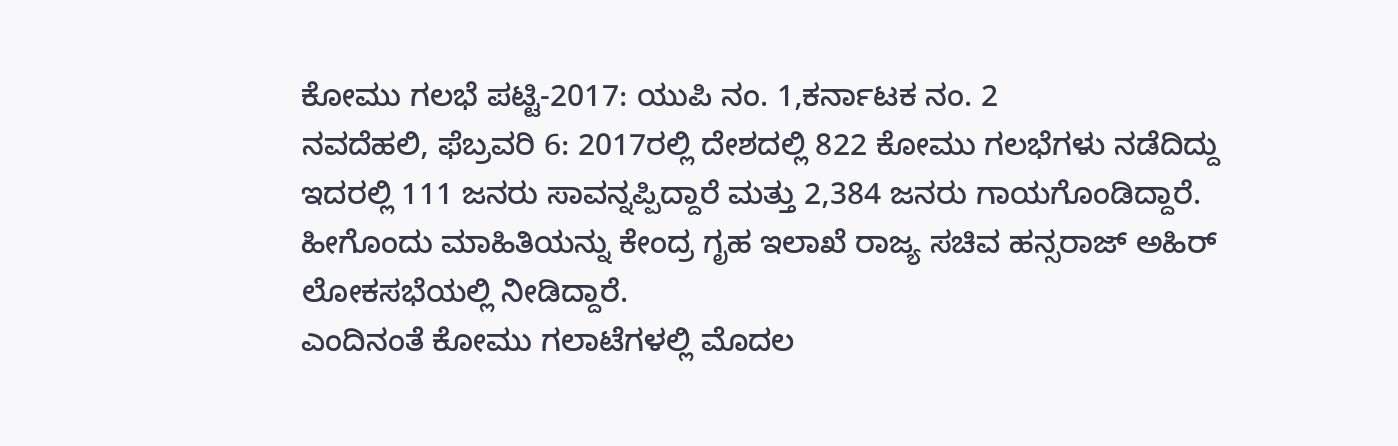ಕೋಮು ಗಲಭೆ ಪಟ್ಟಿ-2017: ಯುಪಿ ನಂ. 1,ಕರ್ನಾಟಕ ನಂ. 2
ನವದೆಹಲಿ, ಫೆಬ್ರವರಿ 6: 2017ರಲ್ಲಿ ದೇಶದಲ್ಲಿ 822 ಕೋಮು ಗಲಭೆಗಳು ನಡೆದಿದ್ದು ಇದರಲ್ಲಿ 111 ಜನರು ಸಾವನ್ನಪ್ಪಿದ್ದಾರೆ ಮತ್ತು 2,384 ಜನರು ಗಾಯಗೊಂಡಿದ್ದಾರೆ. ಹೀಗೊಂದು ಮಾಹಿತಿಯನ್ನು ಕೇಂದ್ರ ಗೃಹ ಇಲಾಖೆ ರಾಜ್ಯ ಸಚಿವ ಹನ್ಸರಾಜ್ ಅಹಿರ್ ಲೋಕಸಭೆಯಲ್ಲಿ ನೀಡಿದ್ದಾರೆ.
ಎಂದಿನಂತೆ ಕೋಮು ಗಲಾಟೆಗಳಲ್ಲಿ ಮೊದಲ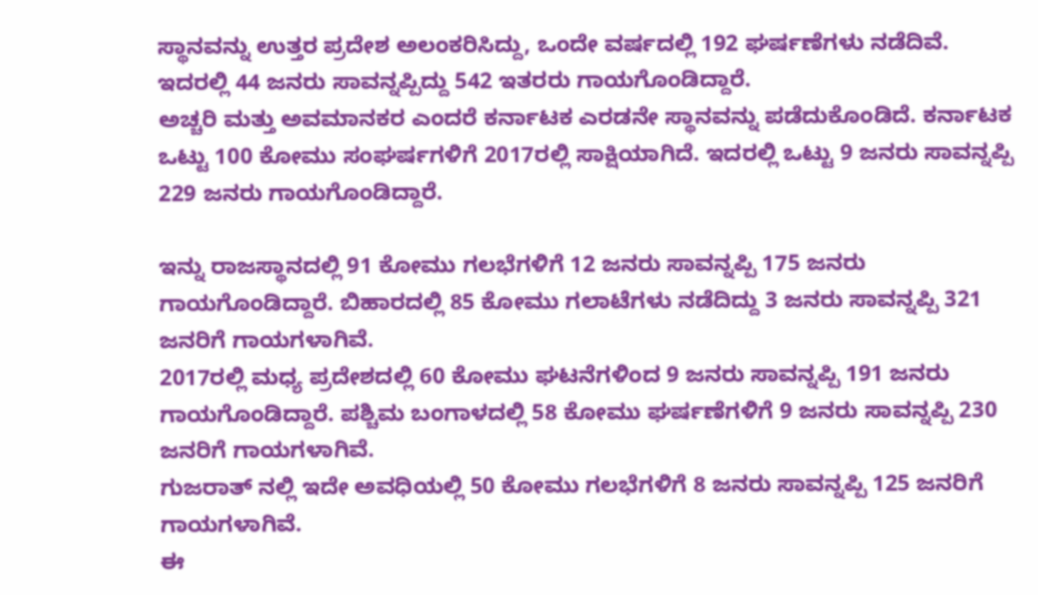ಸ್ಥಾನವನ್ನು ಉತ್ತರ ಪ್ರದೇಶ ಅಲಂಕರಿಸಿದ್ದು, ಒಂದೇ ವರ್ಷದಲ್ಲಿ 192 ಘರ್ಷಣೆಗಳು ನಡೆದಿವೆ. ಇದರಲ್ಲಿ 44 ಜನರು ಸಾವನ್ನಪ್ಪಿದ್ದು 542 ಇತರರು ಗಾಯಗೊಂಡಿದ್ದಾರೆ.
ಅಚ್ಚರಿ ಮತ್ತು ಅವಮಾನಕರ ಎಂದರೆ ಕರ್ನಾಟಕ ಎರಡನೇ ಸ್ಥಾನವನ್ನು ಪಡೆದುಕೊಂಡಿದೆ. ಕರ್ನಾಟಕ ಒಟ್ಟು 100 ಕೋಮು ಸಂಘರ್ಷಗಳಿಗೆ 2017ರಲ್ಲಿ ಸಾಕ್ಷಿಯಾಗಿದೆ. ಇದರಲ್ಲಿ ಒಟ್ಟು 9 ಜನರು ಸಾವನ್ನಪ್ಪಿ 229 ಜನರು ಗಾಯಗೊಂಡಿದ್ದಾರೆ.

ಇನ್ನು ರಾಜಸ್ಥಾನದಲ್ಲಿ 91 ಕೋಮು ಗಲಭೆಗಳಿಗೆ 12 ಜನರು ಸಾವನ್ನಪ್ಪಿ 175 ಜನರು ಗಾಯಗೊಂಡಿದ್ದಾರೆ. ಬಿಹಾರದಲ್ಲಿ 85 ಕೋಮು ಗಲಾಟೆಗಳು ನಡೆದಿದ್ದು 3 ಜನರು ಸಾವನ್ನಪ್ಪಿ 321 ಜನರಿಗೆ ಗಾಯಗಳಾಗಿವೆ.
2017ರಲ್ಲಿ ಮಧ್ಯ ಪ್ರದೇಶದಲ್ಲಿ 60 ಕೋಮು ಘಟನೆಗಳಿಂದ 9 ಜನರು ಸಾವನ್ನಪ್ಪಿ 191 ಜನರು ಗಾಯಗೊಂಡಿದ್ದಾರೆ. ಪಶ್ಚಿಮ ಬಂಗಾಳದಲ್ಲಿ 58 ಕೋಮು ಘರ್ಷಣೆಗಳಿಗೆ 9 ಜನರು ಸಾವನ್ನಪ್ಪಿ 230 ಜನರಿಗೆ ಗಾಯಗಳಾಗಿವೆ.
ಗುಜರಾತ್ ನಲ್ಲಿ ಇದೇ ಅವಧಿಯಲ್ಲಿ 50 ಕೋಮು ಗಲಭೆಗಳಿಗೆ 8 ಜನರು ಸಾವನ್ನಪ್ಪಿ 125 ಜನರಿಗೆ ಗಾಯಗಳಾಗಿವೆ.
ಈ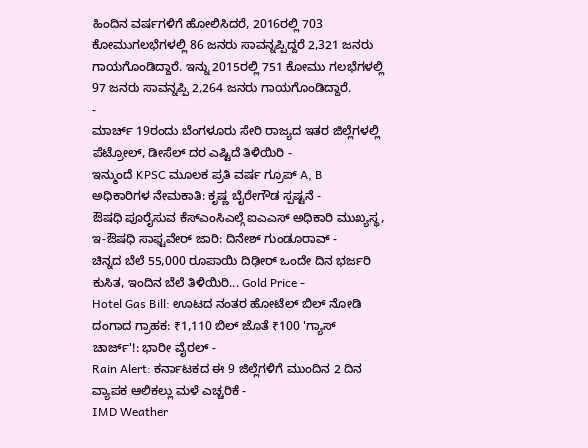ಹಿಂದಿನ ವರ್ಷಗಳಿಗೆ ಹೋಲಿಸಿದರೆ, 2016ರಲ್ಲಿ 703 ಕೋಮುಗಲಭೆಗಳಲ್ಲಿ 86 ಜನರು ಸಾವನ್ನಪ್ಪಿದ್ದರೆ 2,321 ಜನರು ಗಾಯಗೊಂಡಿದ್ದಾರೆ. ಇನ್ನು 2015ರಲ್ಲಿ 751 ಕೋಮು ಗಲಭೆಗಳಲ್ಲಿ 97 ಜನರು ಸಾವನ್ನಪ್ಪಿ 2,264 ಜನರು ಗಾಯಗೊಂಡಿದ್ದಾರೆ.
-
ಮಾರ್ಚ್ 19ರಂದು ಬೆಂಗಳೂರು ಸೇರಿ ರಾಜ್ಯದ ಇತರ ಜಿಲ್ಲೆಗಳಲ್ಲಿ ಪೆಟ್ರೋಲ್, ಡೀಸೆಲ್ ದರ ಎಷ್ಟಿದೆ ತಿಳಿಯಿರಿ -
ಇನ್ಮುಂದೆ KPSC ಮೂಲಕ ಪ್ರತಿ ವರ್ಷ ಗ್ರೂಪ್ A, B ಅಧಿಕಾರಿಗಳ ನೇಮಕಾತಿ: ಕೃಷ್ಣ ಬೈರೇಗೌಡ ಸ್ಪಷ್ಟನೆ -
ಔಷಧಿ ಪೂರೈಸುವ ಕೆಸ್ಎಂಸಿಎಲ್ಗೆ ಐಎಎಸ್ ಅಧಿಕಾರಿ ಮುಖ್ಯಸ್ಥ, ಇ-ಔಷಧಿ ಸಾಫ್ಟವೇರ್ ಜಾರಿ: ದಿನೇಶ್ ಗುಂಡೂರಾವ್ -
ಚಿನ್ನದ ಬೆಲೆ 55,000 ರೂಪಾಯಿ ದಿಢೀರ್ ಒಂದೇ ದಿನ ಭರ್ಜರಿ ಕುಸಿತ, ಇಂದಿನ ಬೆಲೆ ತಿಳಿಯಿರಿ... Gold Price -
Hotel Gas Bill: ಊಟದ ನಂತರ ಹೋಟೆಲ್ ಬಿಲ್ ನೋಡಿ ದಂಗಾದ ಗ್ರಾಹಕ: ₹1,110 ಬಿಲ್ ಜೊತೆ ₹100 'ಗ್ಯಾಸ್ ಚಾರ್ಜ್'!: ಭಾರೀ ವೈರಲ್ -
Rain Alert: ಕರ್ನಾಟಕದ ಈ 9 ಜಿಲ್ಲೆಗಳಿಗೆ ಮುಂದಿನ 2 ದಿನ ವ್ಯಾಪಕ ಆಲಿಕಲ್ಲು ಮಳೆ ಎಚ್ಚರಿಕೆ -
IMD Weather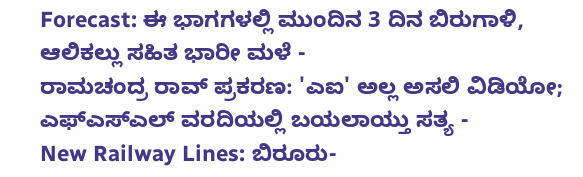Forecast: ಈ ಭಾಗಗಳಲ್ಲಿ ಮುಂದಿನ 3 ದಿನ ಬಿರುಗಾಳಿ, ಆಲಿಕಲ್ಲು ಸಹಿತ ಭಾರೀ ಮಳೆ -
ರಾಮಚಂದ್ರ ರಾವ್ ಪ್ರಕರಣ: 'ಎಐ' ಅಲ್ಲ ಅಸಲಿ ವಿಡಿಯೋ; ಎಫ್ಎಸ್ಎಲ್ ವರದಿಯಲ್ಲಿ ಬಯಲಾಯ್ತು ಸತ್ಯ -
New Railway Lines: ಬಿರೂರು-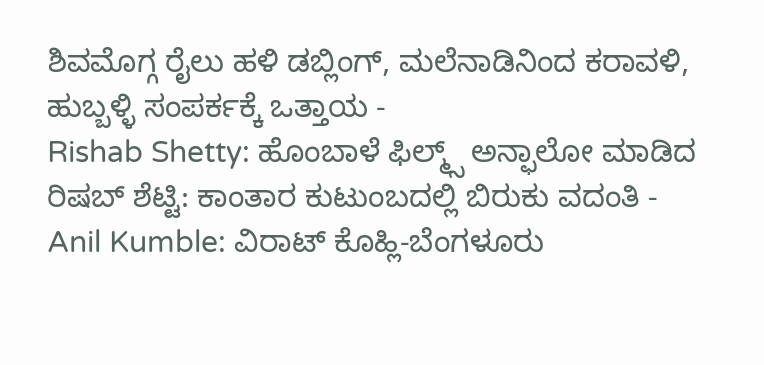ಶಿವಮೊಗ್ಗ ರೈಲು ಹಳಿ ಡಬ್ಲಿಂಗ್, ಮಲೆನಾಡಿನಿಂದ ಕರಾವಳಿ, ಹುಬ್ಬಳ್ಳಿ ಸಂಪರ್ಕಕ್ಕೆ ಒತ್ತಾಯ -
Rishab Shetty: ಹೊಂಬಾಳೆ ಫಿಲ್ಮ್ಸ್ ಅನ್ಫಾಲೋ ಮಾಡಿದ ರಿಷಬ್ ಶೆಟ್ಟಿ: ಕಾಂತಾರ ಕುಟುಂಬದಲ್ಲಿ ಬಿರುಕು ವದಂತಿ -
Anil Kumble: ವಿರಾಟ್ ಕೊಹ್ಲಿ-ಬೆಂಗಳೂರು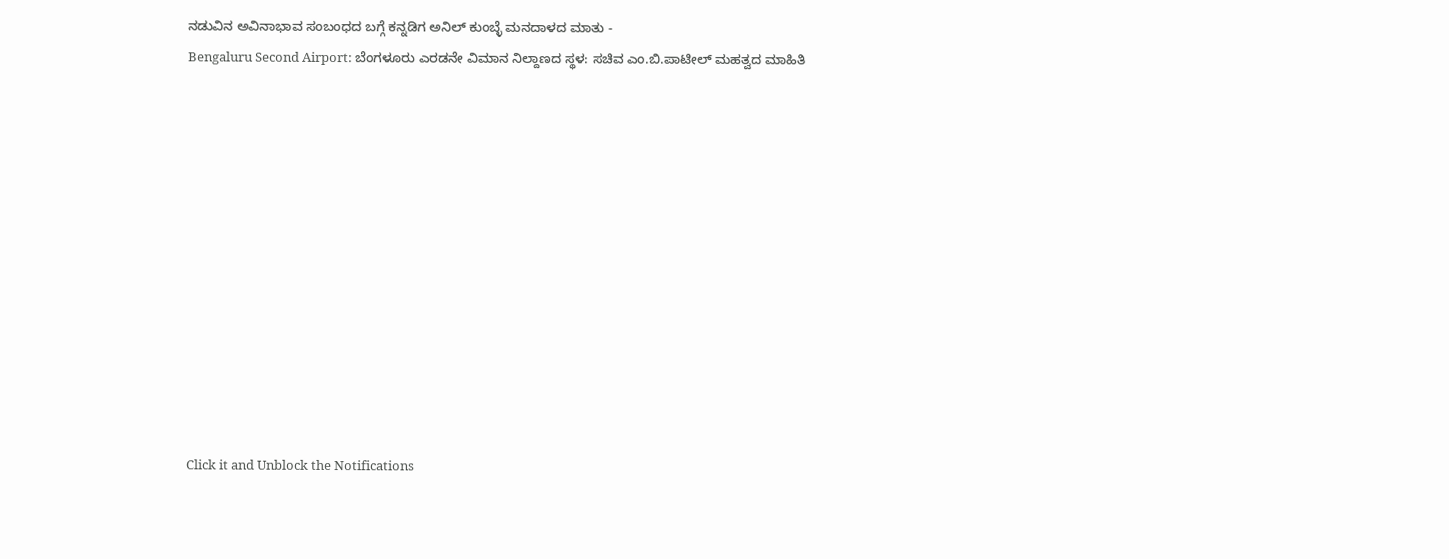ನಡುವಿನ ಅವಿನಾಭಾವ ಸಂಬಂಧದ ಬಗ್ಗೆ ಕನ್ನಡಿಗ ಅನಿಲ್ ಕುಂಬ್ಳೆ ಮನದಾಳದ ಮಾತು -
Bengaluru Second Airport: ಬೆಂಗಳೂರು ಎರಡನೇ ವಿಮಾನ ನಿಲ್ದಾಣದ ಸ್ಥಳ: ಸಚಿವ ಎಂ.ಬಿ.ಪಾಟೀಲ್ ಮಹತ್ವದ ಮಾಹಿತಿ












Click it and Unblock the Notifications